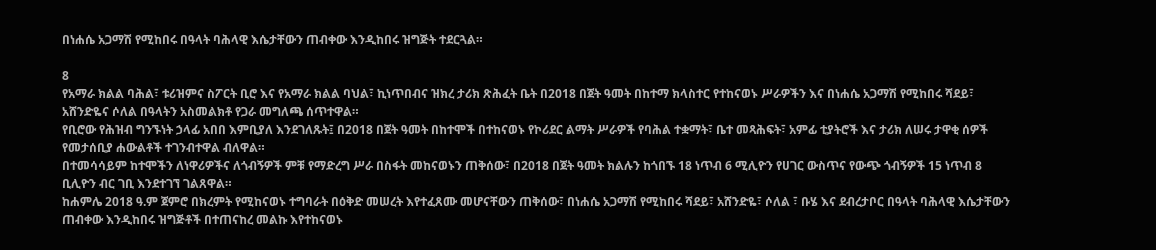በነሐሴ አጋማሽ የሚከበሩ በዓላት ባሕላዊ እሴታቸውን ጠብቀው እንዲከበሩ ዝግጅት ተደርጓል።

8
የአማራ ክልል ባሕል፣ ቱሪዝምና ስፖርት ቢሮ እና የአማራ ክልል ባህል፣ ኪነጥበብና ዝክረ ታሪክ ጽሕፈት ቤት በ2018 በጀት ዓመት በከተማ ክላስተር የተከናወኑ ሥራዎችን እና በነሐሴ አጋማሽ የሚከበሩ ሻደይ፣ አሸንድዬና ሶለል በዓላትን አስመልክቶ የጋራ መግለጫ ሰጥተዋል።
የቢሮው የሕዝብ ግንኙነት ኃላፊ አበበ እምቢያለ እንደገለጹት፤ በ2018 በጀት ዓመት በከተሞች በተከናወኑ የኮሪደር ልማት ሥራዎች የባሕል ተቋማት፣ ቤተ መጻሕፍት፣ አምፊ ቲያትሮች እና ታሪክ ለሠሩ ታዋቂ ሰዎች የመታሰቢያ ሐውልቶች ተገንብተዋል ብለዋል።
በተመሳሳይም ከተሞችን ለነዋሪዎችና ለጎብኝዎች ምቹ የማድረግ ሥራ በስፋት መከናወኑን ጠቅሰው፣ በ2018 በጀት ዓመት ክልሉን ከጎበኙ 18 ነጥብ 6 ሚሊዮን የሀገር ውስጥና የውጭ ጎብኝዎች 15 ነጥብ 8 ቢሊዮን ብር ገቢ እንደተገኘ ገልጸዋል።
ከሐምሌ 2018 ዓ.ም ጀምሮ በክረምት የሚከናወኑ ተግባራት በዕቅድ መሠረት እየተፈጸሙ መሆናቸውን ጠቅሰው፣ በነሐሴ አጋማሽ የሚከበሩ ሻደይ፣ አሸንድዬ፣ ሶለል ፣ ቡሄ እና ደብረታቦር በዓላት ባሕላዊ እሴታቸውን ጠብቀው እንዲከበሩ ዝግጅቶች በተጠናከረ መልኩ እየተከናወኑ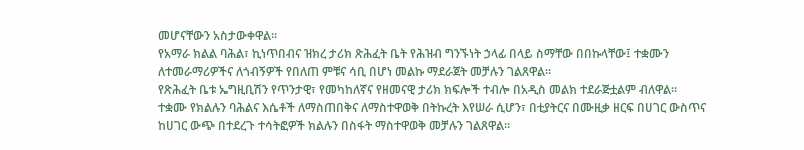መሆናቸውን አስታውቀዋል።
የአማራ ክልል ባሕል፣ ኪነጥበብና ዝክረ ታሪክ ጽሕፈት ቤት የሕዝብ ግንኙነት ኃላፊ በላይ ስማቸው በበኩላቸው፤ ተቋሙን ለተመራማሪዎችና ለጎብኝዎች የበለጠ ምቹና ሳቢ በሆነ መልኩ ማደራጀት መቻሉን ገልጸዋል።
የጽሕፈት ቤቱ ኤግዚቢሽን የጥንታዊ፣ የመካከለኛና የዘመናዊ ታሪክ ክፍሎች ተብሎ በአዲስ መልክ ተደራጅቷልም ብለዋል።
ተቋሙ የክልሉን ባሕልና እሴቶች ለማስጠበቅና ለማስተዋወቅ በትኩረት እየሠራ ሲሆን፣ በቲያትርና በሙዚቃ ዘርፍ በሀገር ውስጥና ከሀገር ውጭ በተደረጉ ተሳትፎዎች ክልሉን በስፋት ማስተዋወቅ መቻሉን ገልጸዋል።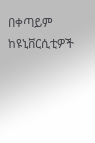በቀጣይም ከዩኒቨርሲቲዎች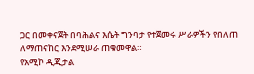ጋር በመቀናጀት በባሕልና እሴት ግንባታ የተጀመሩ ሥራዎችን የበለጠ ለማጠናከር እንደሚሠራ ጠቁመዋል።
የአሚኮ ዲጂታል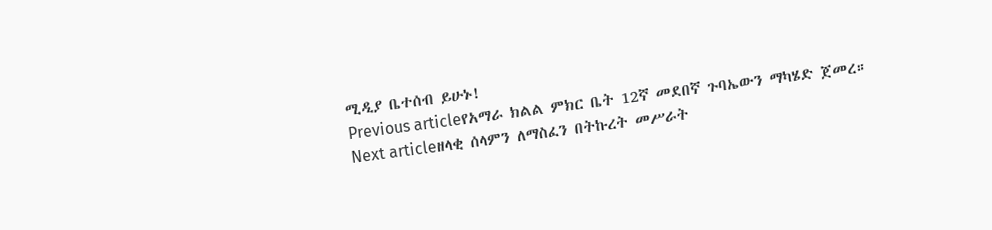ሚዲያ ቤተሰብ ይሁኑ!
Previous articleየአማራ ክልል ምክር ቤት 12ኛ መደበኛ ጉባኤውን ማካሄድ ጀመረ።
Next articleዘላቂ ሰላምን ለማስፈን በትኩረት መሥራት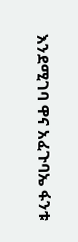እንደሚገባ ዋና አፈጉባኤ ፋንቱ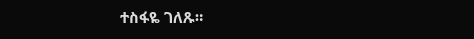ተስፋዬ ገለጹ።